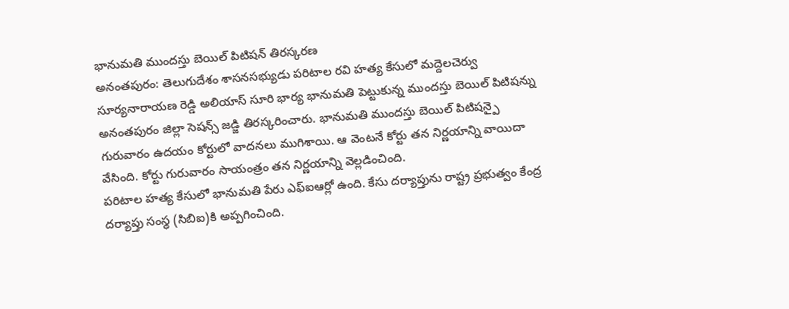భానుమతి ముందస్తు బెయిల్ పిటిషన్ తిరస్కరణ
అనంతపురం: తెలుగుదేశం శాసనసభ్యుడు పరిటాల రవి హత్య కేసులో మద్దెలచెర్వు సూర్యనారాయణ రెడ్డి అలియాస్ సూరి భార్య భానుమతి పెట్టుకున్న ముందస్తు బెయిల్ పిటిషన్ను అనంతపురం జిల్లా సెషన్స్ జడ్జి తిరస్కరించారు. భానుమతి ముందస్తు బెయిల్ పిటిషన్పై గురువారం ఉదయం కోర్టులో వాదనలు ముగిశాయి. ఆ వెంటనే కోర్టు తన నిర్ణయాన్ని వాయిదా వేసింది. కోర్టు గురువారం సాయంత్రం తన నిర్ణయాన్ని వెల్లడించింది.
పరిటాల హత్య కేసులో భానుమతి పేరు ఎఫ్ఐఆర్లో ఉంది. కేసు దర్యాప్తును రాష్ట్ర ప్రభుత్వం కేంద్ర దర్యాప్తు సంస్థ (సిబిఐ)కి అప్పగించింది.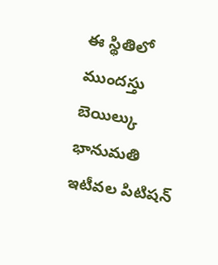ఈ స్థితిలో ముందస్తు బెయిల్కు భానుమతి ఇటీవల పిటిషన్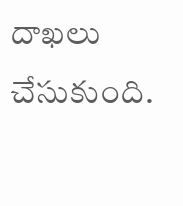దాఖలు చేసుకుంది.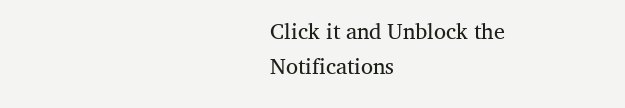Click it and Unblock the Notifications